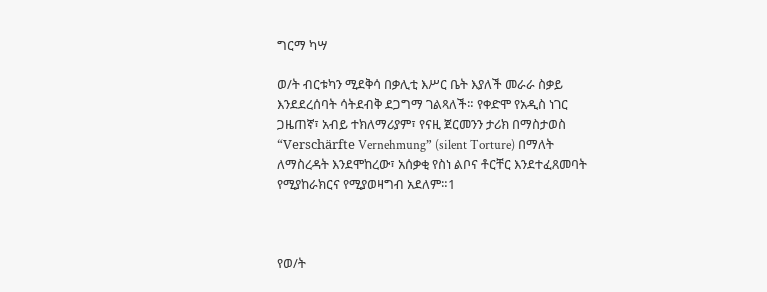ግርማ ካሣ

ወ/ት ብርቱካን ሚደቅሳ በቃሊቲ እሥር ቤት እያለች መራራ ስቃይ እንደደረሰባት ሳትደብቅ ደጋግማ ገልጻለች። የቀድሞ የአዲስ ነገር ጋዜጠኛ፣ አብይ ተክለማሪያም፣ የናዚ ጀርመንን ታሪክ በማስታወስ “Verschärfte Vernehmung” (silent Torture) በማለት ለማስረዳት እንደሞከረው፣ አሰቃቂ የስነ ልቦና ቶርቸር እንደተፈጸመባት የሚያከራክርና የሚያወዛግብ አደለም።1



የወ/ት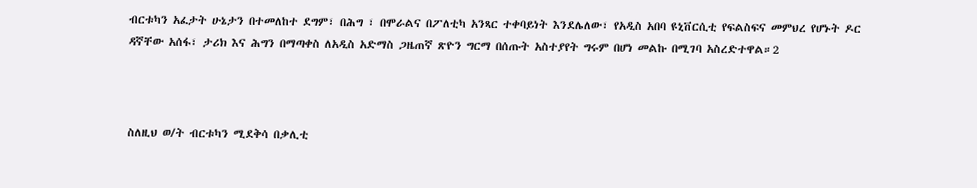ብርቱካን አፈታት ሁኔታን በተመለከተ ደግም፣ በሕግ ፣ በሞራልና በፖለቲካ አንጻር ተቀባይነት እንደሌለው፣ የአዲስ አበባ ዩኒቨርሲቲ የፍልስፍና መምህረ የሆኑት ዶር ዳኛቸው አሰፋ፣ ታሪክ እና ሕግን በማጣቀስ ለአዲስ አድማስ ጋዜጠኛ ጽዮን ግርማ በሰጡት አስተያየት ግሩም በሆነ መልኩ በሚገባ አስረድተዋል።2



ስለዚህ ወ/ት ብርቱካን ሚደቅሳ በቃሊቲ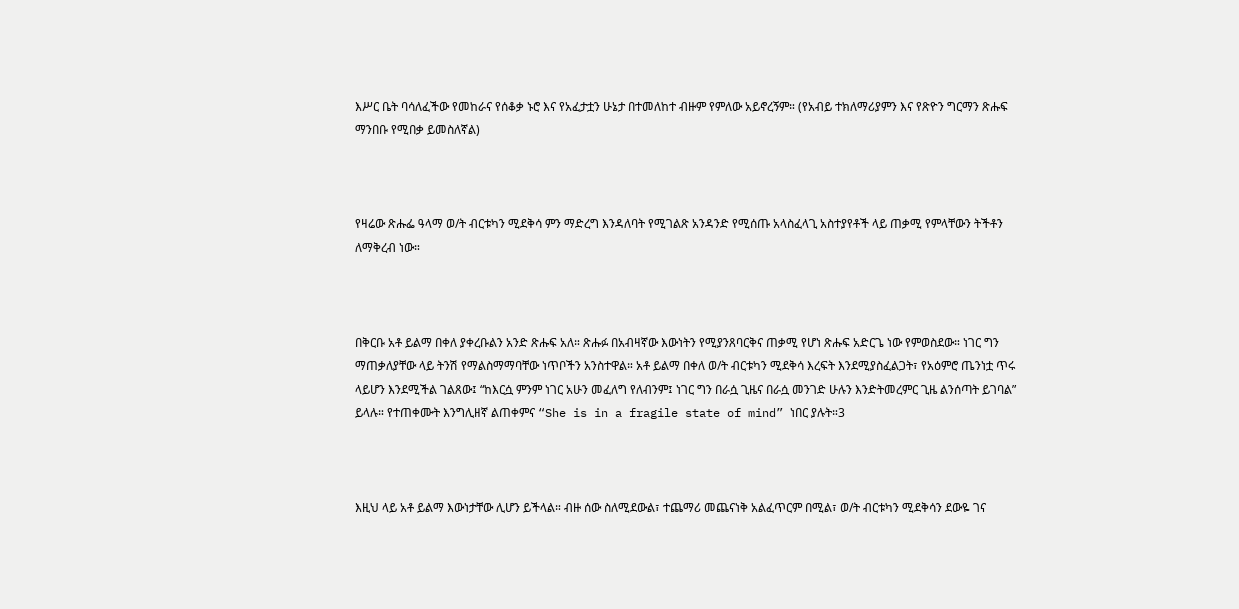እሥር ቤት ባሳለፈችው የመከራና የሰቆቃ ኑሮ እና የአፈታቷን ሁኔታ በተመለከተ ብዙም የምለው አይኖረኝም። (የአብይ ተክለማሪያምን እና የጽዮን ግርማን ጽሑፍ ማንበቡ የሚበቃ ይመስለኛል)



የዛሬው ጽሑፌ ዓላማ ወ/ት ብርቱካን ሚደቅሳ ምን ማድረግ እንዳለባት የሚገልጽ አንዳንድ የሚሰጡ አላስፈላጊ አስተያየቶች ላይ ጠቃሚ የምላቸውን ትችቶን ለማቅረብ ነው።



በቅርቡ አቶ ይልማ በቀለ ያቀረቡልን አንድ ጽሑፍ አለ። ጽሑፉ በአብዛኛው እውነትን የሚያንጸባርቅና ጠቃሚ የሆነ ጽሑፍ አድርጌ ነው የምወስደው። ነገር ግን ማጠቃለያቸው ላይ ትንሽ የማልስማማባቸው ነጥቦችን አንስተዋል። አቶ ይልማ በቀለ ወ/ት ብርቱካን ሚደቅሳ እረፍት እንደሚያስፈልጋት፣ የአዕምሮ ጤንነቷ ጥሩ ላይሆን እንደሚችል ገልጸው፤ “ከእርሷ ምንም ነገር አሁን መፈለግ የለብንም፤ ነገር ግን በራሷ ጊዜና በራሷ መንገድ ሁሉን እንድትመረምር ጊዜ ልንሰጣት ይገባል” ይላሉ። የተጠቀሙት እንግሊዘኛ ልጠቀምና “She is in a fragile state of mind” ነበር ያሉት።3



እዚህ ላይ አቶ ይልማ እውነታቸው ሊሆን ይችላል። ብዙ ሰው ስለሚደውል፣ ተጨማሪ መጨናነቅ አልፈጥርም በሚል፣ ወ/ት ብርቱካን ሚደቅሳን ደውዬ ገና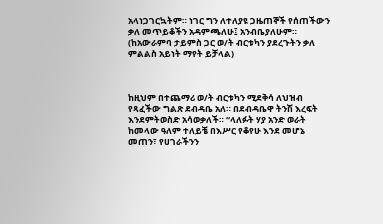አላነጋገርኳትም። ነገር ግን ለተለያዩ ጋዜጠኞች የሰጠችውን ቃለ መጥይቆችን አዳምጫለሁ፤ አንብቤያለሁም። (ከአውራምባ ታይምስ ጋር ወ/ት ብርቱካን ያደረጉትን ቃለ ምልልስ አይነት ማየት ይቻላል)



ከዚህም በተጨማሪ ወ/ት ብርቱካን ሚደቅሳ ለህዝብ የጻፈችው ግልጽ ደብዳቤ አለ። በደብዳቤዋ ትንሽ እረፍት እንደምትወስድ አሳወቃለች። “ላለፉት ሃያ አንድ ወራት ከመላው ዓለም ተለይቼ በእሥር የቆየሁ እንደ መሆኔ መጠን፣ የሀገራችንን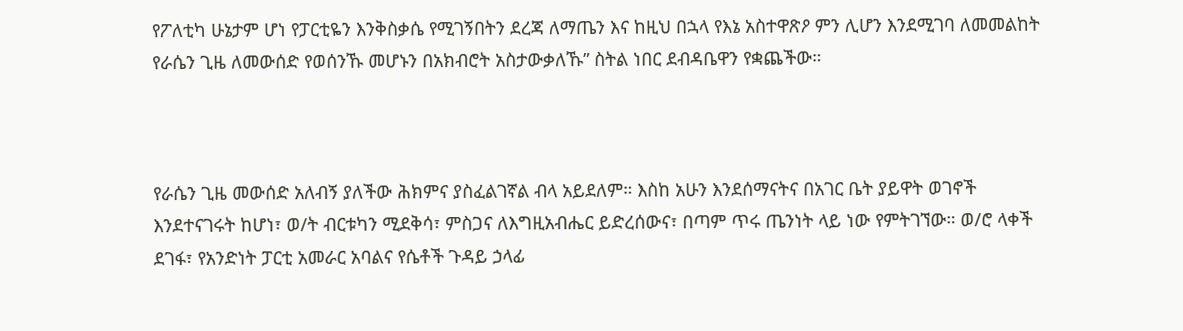የፖለቲካ ሁኔታም ሆነ የፓርቲዬን እንቅስቃሴ የሚገኝበትን ደረጃ ለማጤን እና ከዚህ በኋላ የእኔ አስተዋጽዖ ምን ሊሆን እንደሚገባ ለመመልከት የራሴን ጊዜ ለመውሰድ የወሰንኹ መሆኑን በአክብሮት አስታውቃለኹ” ስትል ነበር ደብዳቤዋን የቋጨችው።



የራሴን ጊዜ መውሰድ አለብኝ ያለችው ሕክምና ያስፈልገኛል ብላ አይደለም። እስከ አሁን እንደሰማናትና በአገር ቤት ያይዋት ወገኖች እንደተናገሩት ከሆነ፣ ወ/ት ብርቱካን ሚደቅሳ፣ ምስጋና ለእግዚአብሔር ይድረሰውና፣ በጣም ጥሩ ጤንነት ላይ ነው የምትገኘው። ወ/ሮ ላቀች ደገፋ፣ የአንድነት ፓርቲ አመራር አባልና የሴቶች ጉዳይ ኃላፊ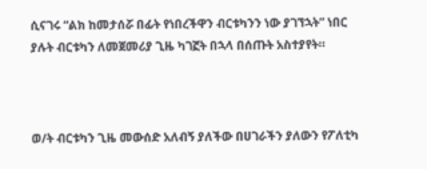ሲናገሩ “ልክ ከመታሰሯ በፊት የነበረችዋን ብርቱካንን ነው ያገኘኋት” ነበር ያሉት ብርቱካን ለመጀመሪያ ጊዜ ካገኟት በኋላ በሰጡት አስተያየት።



ወ/ት ብርቱካን ጊዜ መውሰድ አለብኝ ያለችው በሀገራችን ያለውን የፖለቲካ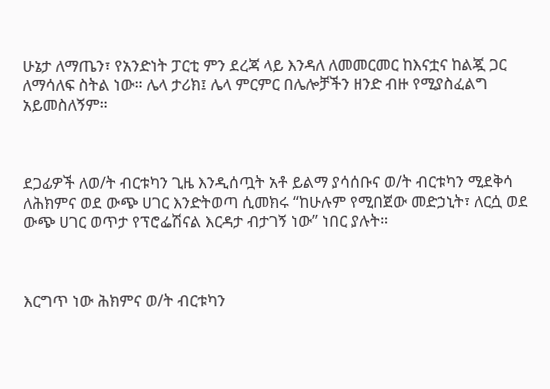ሁኔታ ለማጤን፣ የአንድነት ፓርቲ ምን ደረጃ ላይ እንዳለ ለመመርመር ከእናቷና ከልጇ ጋር ለማሳለፍ ስትል ነው። ሌላ ታሪክ፤ ሌላ ምርምር በሌሎቻችን ዘንድ ብዙ የሚያስፈልግ አይመስለኝም።



ደጋፊዎች ለወ/ት ብርቱካን ጊዜ እንዲሰጧት አቶ ይልማ ያሳሰቡና ወ/ት ብርቱካን ሚደቅሳ ለሕክምና ወደ ውጭ ሀገር እንድትወጣ ሲመክሩ “ከሁሉም የሚበጀው መድኃኒት፣ ለርሷ ወደ ውጭ ሀገር ወጥታ የፕሮፌሽናል እርዳታ ብታገኝ ነው” ነበር ያሉት።



እርግጥ ነው ሕክምና ወ/ት ብርቱካን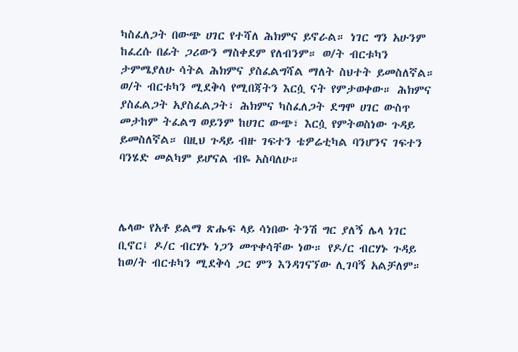ካስፈለጋት በውጭ ሀገር የተሻለ ሕክምና ይኖራል። ነገር ግን አሁንም ከፈረሱ በፊት ጋሪውን ማስቀደም የለብንም። ወ/ት ብርቱካን ታምሜያለሁ ሳትል ሕክምና ያስፈልግሻል ማለት ስህተት ይመስለኛል። ወ/ት ብርቱካን ሚደቅሳ የሚበጃትን እርሷ ናት የምታወቀው። ሕክምና ያስፈልጋት አያስፈልጋት፣ ሕክምና ካስፈለጋት ደግሞ ሀገር ውስጥ መታከም ትፈልግ ወይንም ከሀገር ውጭ፣ እርሷ የምትወስነው ጉዳይ ይመስለኛል። በዚህ ጉዳይ ብዙ ገፍተን ቴዎሬቲካል ባንሆንና ገፍተን ባንሄድ መልካም ይሆናል ብዬ አስባለሁ።



ሌላው የአቶ ይልማ ጽሑፍ ላይ ሳነበው ትንሽ ግር ያለኝ ሌላ ነገር ቢኖር፤ ዶ/ር ብርሃኑ ነጋን መጥቀሳቸው ነው። የዶ/ር ብርሃኑ ጉዳይ ከወ/ት ብርቱካን ሚደቅሳ ጋር ምን እንዳገናኘው ሊገባኝ አልቻለም።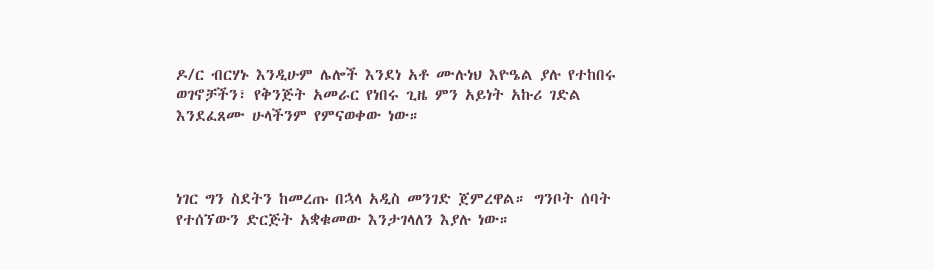ዶ/ር ብርሃኑ እንዲሁም ሌሎች እንደነ አቶ ሙሉነህ እዮዔል ያሉ የተከበሩ ወገኖቻችን፣ የቅንጅት አመራር የነበሩ ጊዜ ምን አይነት አኩሪ ገድል እንደፈጸሙ ሁላችንም የምናወቀው ነው።



ነገር ግን ስደትን ከመረጡ በኋላ አዲስ መንገድ ጀምረዋል። ግንቦት ሰባት የተሰኘውን ድርጅት አቋቁመው እንታገላለን እያሉ ነው።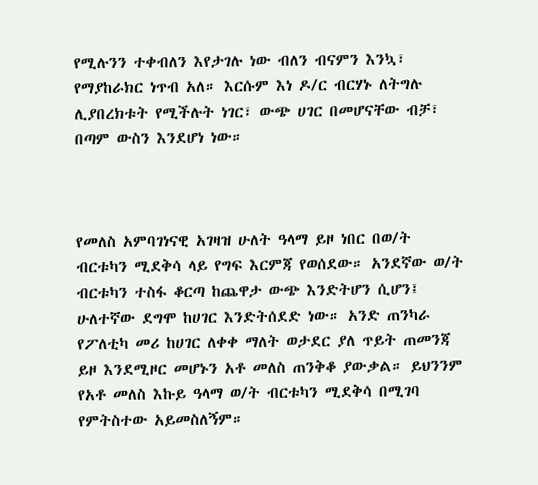የሚሉንን ተቀብለን እየታገሉ ነው ብለን ብናምን እንኳ፣ የማያከራክር ነጥብ አለ። እርሱም እነ ዶ/ር ብርሃኑ ለትግሉ ሊያበረክቱት የሚችሉት ነገር፣ ውጭ ሀገር በመሆናቸው ብቻ፣ በጣም ውስን እንደሆነ ነው።



የመለስ አምባገነናዊ አገዛዝ ሁለት ዓላማ ይዞ ነበር በወ/ት ብርቱካን ሚደቅሳ ላይ የግፍ እርምጃ የወሰደው። አንደኛው ወ/ት ብርቱካን ተስፋ ቆርጣ ከጨዋታ ውጭ እንድትሆን ሲሆን፤ ሁለተኛው ደግሞ ከሀገር እንድትሰደድ ነው። አንድ ጠንካራ የፖለቲካ መሪ ከሀገር ለቀቀ ማለት ወታደር ያለ ጥይት ጠመንጃ ይዞ እንደሚዞር መሆኑን አቶ መለስ ጠንቅቆ ያውቃል። ይህንንም የአቶ መለስ እኩይ ዓላማ ወ/ት ብርቱካን ሚደቅሳ በሚገባ የምትስተው አይመስለኝም።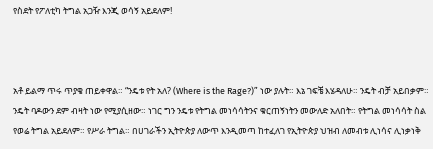የስደት የፖለቲካ ትግል አጋዥ እንጂ ወሳኝ አይደለም!



አቶ ይልማ ጥሩ ጥያቄ ጠይቀዋል። “ንዴቱ የት አለ? (Where is the Rage?)” ነው ያሉት። እኔ ገፍቼ እሄዳለሁ። ንዴት ብቻ አይበቃም። ንዴት ባዶውን ደም ብዛት ነው የሚያሲዘው። ነገር ግን ንዴቱ የትግል መነሳሳትንና ቁርጠኝነትን መውለድ አለበት። የትግል መነሳሳት ስል የወሬ ትግል አይደለም። የሥራ ትግል። በሀገራችን ኢትዮጵያ ለውጥ እንዲመጣ ከተፈለገ የኢትዮጵያ ህዝብ ለመብቱ ሊነሳና ሊነቃነቅ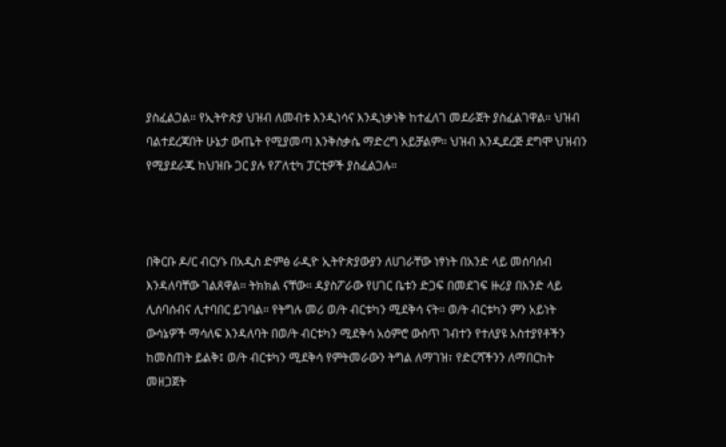ያስፈልጋል። የኢትዮጵያ ህዝብ ለመብቱ እንዲነሳና እንዲነቃነቅ ከተፈለገ መደራጀት ያስፈልገዋል። ህዝብ ባልተደረጃበት ሁኔታ ውጤት የሚያመጣ እንቅስቃሴ ማድረግ አይቻልም። ህዝብ እንዲደረጅ ደግሞ ህዝብን የሚያደራጁ ከህዝቡ ጋር ያሉ የፖለቲካ ፓርቲዎች ያስፈልጋሉ።



በቅርቡ ዶ/ር ብርሃኑ በአዲስ ድምፅ ራዲዮ ኢትዮጵያውያን ለሀገራቸው ነፃነት በአንድ ላይ መሰባሰብ እንዳለባቸው ገልጸዋል። ትክክል ናቸው። ዳያስፖራው የሀገር ቤቱን ድጋፍ በመደገፍ ዙሪያ በአንድ ላይ ሊሰባሰብና ሊተባበር ይገባል። የትግሉ መሪ ወ/ት ብርቱካን ሚደቅሳ ናት። ወ/ት ብርቱካን ምን አይነት ውሳኔዎች ማሳለፍ እንዳለባት በወ/ት ብርቱካን ሚደቅሳ አዕምሮ ውስጥ ገብተን የተለያዩ አስተያየቶችን ከመስጠት ይልቅ፤ ወ/ት ብርቱካን ሚደቅሳ የምትመራውን ትግል ለማገዝ፣ የድርሻችንን ለማበርከት መዘጋጀት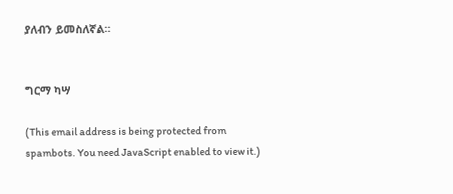ያለብን ይመስለኛል።


ግርማ ካሣ

(This email address is being protected from spambots. You need JavaScript enabled to view it.)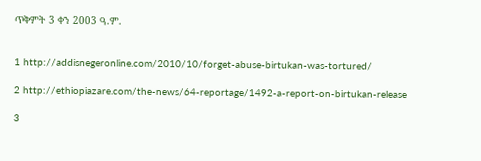ጥቅምት 3 ቀን 2003 ዓ.ም.


1 http://addisnegeronline.com/2010/10/forget-abuse-birtukan-was-tortured/

2 http://ethiopiazare.com/the-news/64-reportage/1492-a-report-on-birtukan-release

3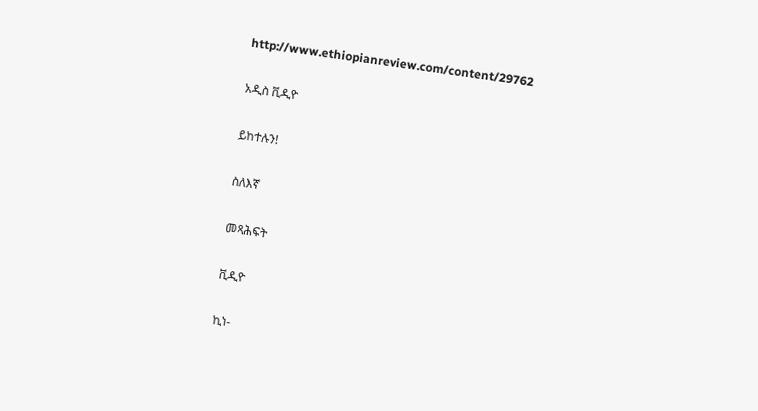http://www.ethiopianreview.com/content/29762

አዲስ ቪዲዮ

ይከተሉን!

ስለእኛ

መጻሕፍት

ቪዲዮ

ኪነ-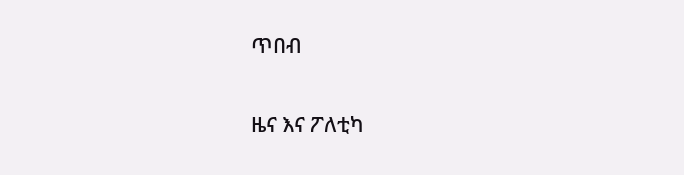ጥበብ

ዜና እና ፖለቲካ